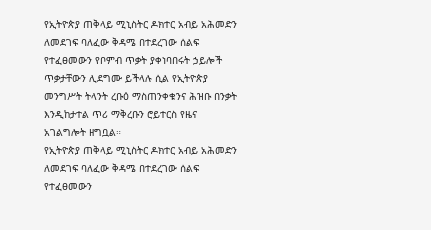የኢትዮጵያ ጠቅላይ ሚኒስትር ዶክተር አብይ አሕመድን ለመደገፍ ባለፈው ቅዳሜ በተደረገው ሰልፍ የተፈፀመውን የቦምብ ጥቃት ያቀነባበሩት ኃይሎች ጥቃታቸውን ሊደግሙ ይችላሉ ሲል የኢትዮጵያ መንግሥት ትላንት ረቡዕ ማስጠንቀቁንና ሕዝቡ በንቃት እንዲከታተል ጥሪ ማቅረቡን ሮይተርስ የዜና አገልግሎት ዘግቧል።
የኢትዮጵያ ጠቅላይ ሚኒስትር ዶክተር አብይ አሕመድን ለመደገፍ ባለፈው ቅዳሜ በተደረገው ሰልፍ የተፈፀመውን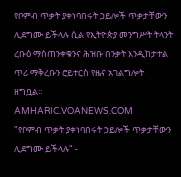የቦምብ ጥቃት ያቀነባበሩት ኃይሎች ጥቃታቸውን ሊደግሙ ይችላሉ ሲል የኢትዮጵያ መንግሥት ትላንት ረቡዕ ማስጠንቀቁንና ሕዝቡ በንቃት እንዲከታተል ጥሪ ማቅረቡን ሮይተርስ የዜና አገልግሎት ዘግቧል።
AMHARIC.VOANEWS.COM
"የቦምብ ጥቃት ያቀነባበሩት ኃይሎች ጥቃታቸውን ሊደግሙ ይችላሉ" -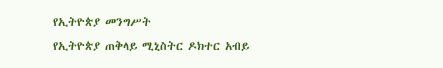የኢትዮጵያ መንግሥት
የኢትዮጵያ ጠቅላይ ሚኒስትር ዶክተር አብይ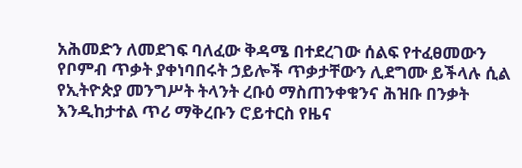አሕመድን ለመደገፍ ባለፈው ቅዳሜ በተደረገው ሰልፍ የተፈፀመውን የቦምብ ጥቃት ያቀነባበሩት ኃይሎች ጥቃታቸውን ሊደግሙ ይችላሉ ሲል የኢትዮጵያ መንግሥት ትላንት ረቡዕ ማስጠንቀቁንና ሕዝቡ በንቃት እንዲከታተል ጥሪ ማቅረቡን ሮይተርስ የዜና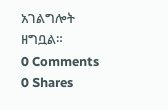አገልግሎት ዘግቧል።
0 Comments 0 Shares